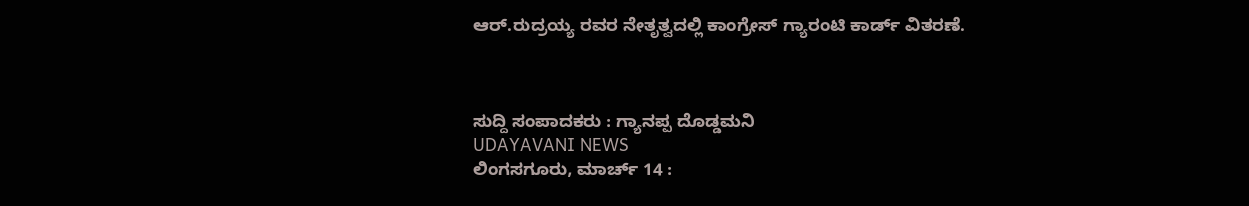ಆರ್.ರುದ್ರಯ್ಯ ರವರ ನೇತೃತ್ವದಲ್ಲಿ ಕಾಂಗ್ರೇಸ್ ಗ್ಯಾರಂಟಿ ಕಾರ್ಡ್ ವಿತರಣೆ.



ಸುದ್ದಿ ಸಂಪಾದಕರು : ಗ್ಯಾನಪ್ಪ ದೊಡ್ಡಮನಿ
UDAYAVANI NEWS
ಲಿಂಗಸಗೂರು, ಮಾರ್ಚ್ 14 :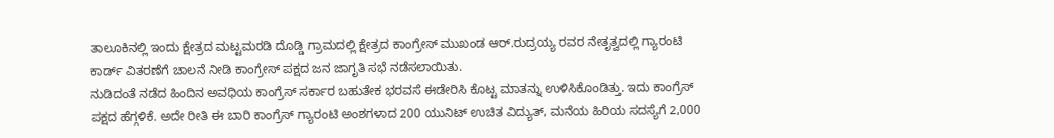ತಾಲೂಕಿನಲ್ಲಿ ಇಂದು ಕ್ಷೇತ್ರದ ಮಟ್ಟಮರಡಿ ದೊಡ್ಡಿ ಗ್ರಾಮದಲ್ಲಿ ಕ್ಷೇತ್ರದ ಕಾಂಗ್ರೇಸ್ ಮುಖಂಡ ಆರ್.ರುದ್ರಯ್ಯ ರವರ ನೇತೃತ್ವದಲ್ಲಿ ಗ್ಯಾರಂಟಿ ಕಾರ್ಡ್ ವಿತರಣೆಗೆ ಚಾಲನೆ ನೀಡಿ ಕಾಂಗ್ರೇಸ್ ಪಕ್ಷದ ಜನ ಜಾಗೃತಿ ಸಭೆ ನಡೆಸಲಾಯಿತು.
ನುಡಿದಂತೆ ನಡೆದ ಹಿಂದಿನ ಅವಧಿಯ ಕಾಂಗ್ರೆಸ್ ಸರ್ಕಾರ ಬಹುತೇಕ ಭರವಸೆ ಈಡೇರಿಸಿ ಕೊಟ್ಟ ಮಾತನ್ನು ಉಳಿಸಿಕೊಂಡಿತ್ತು. ಇದು ಕಾಂಗ್ರೆಸ್ ಪಕ್ಷದ ಹೆಗ್ಗಳಿಕೆ. ಅದೇ ರೀತಿ ಈ ಬಾರಿ ಕಾಂಗ್ರೆಸ್ ಗ್ಯಾರಂಟಿ ಅಂಶಗಳಾದ 200 ಯುನಿಟ್ ಉಚಿತ ವಿದ್ಯುತ್, ಮನೆಯ ಹಿರಿಯ ಸದಸ್ಯೆಗೆ 2,000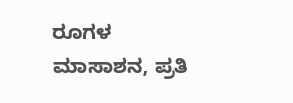ರೂಗಳ ಮಾಸಾಶನ, ಪ್ರತಿ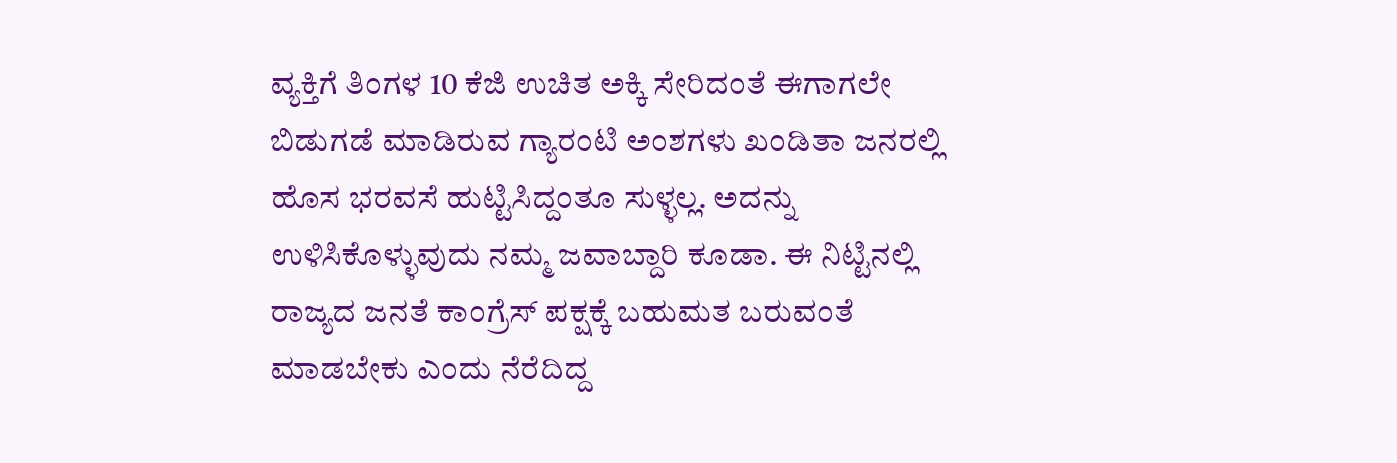ವ್ಯಕ್ತಿಗೆ ತಿಂಗಳ 10 ಕೆಜಿ ಉಚಿತ ಅಕ್ಕಿ ಸೇರಿದಂತೆ ಈಗಾಗಲೇ ಬಿಡುಗಡೆ ಮಾಡಿರುವ ಗ್ಯಾರಂಟಿ ಅಂಶಗಳು ಖಂಡಿತಾ ಜನರಲ್ಲಿ ಹೊಸ ಭರವಸೆ ಹುಟ್ಟಿಸಿದ್ದಂತೂ ಸುಳ್ಳಲ್ಲ. ಅದನ್ನು ಉಳಿಸಿಕೊಳ್ಳುವುದು ನಮ್ಮ ಜವಾಬ್ದಾರಿ ಕೂಡಾ. ಈ ನಿಟ್ಟಿನಲ್ಲಿ ರಾಜ್ಯದ ಜನತೆ ಕಾಂಗ್ರೆಸ್ ಪಕ್ಷಕ್ಕೆ ಬಹುಮತ ಬರುವಂತೆ ಮಾಡಬೇಕು ಎಂದು ನೆರೆದಿದ್ದ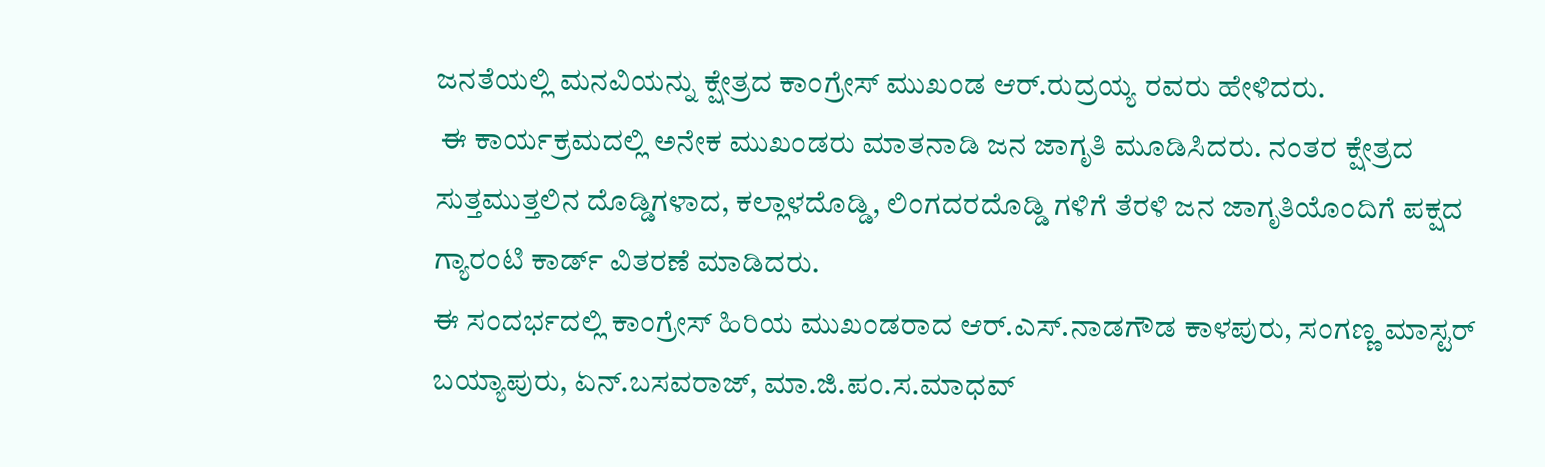ಜನತೆಯಲ್ಲಿ ಮನವಿಯನ್ನು ಕ್ಷೇತ್ರದ ಕಾಂಗ್ರೇಸ್ ಮುಖಂಡ ಆರ್.ರುದ್ರಯ್ಯ ರವರು ಹೇಳಿದರು.
 ಈ ಕಾರ್ಯಕ್ರಮದಲ್ಲಿ ಅನೇಕ ಮುಖಂಡರು ಮಾತನಾಡಿ ಜನ ಜಾಗೃತಿ ಮೂಡಿಸಿದರು. ನಂತರ ಕ್ಷೇತ್ರದ ಸುತ್ತಮುತ್ತಲಿನ ದೊಡ್ಡಿಗಳಾದ, ಕಲ್ಲಾಳದೊಡ್ಡಿ, ಲಿಂಗದರದೊಡ್ಡಿ ಗಳಿಗೆ ತೆರಳಿ ಜನ ಜಾಗೃತಿಯೊಂದಿಗೆ ಪಕ್ಷದ ಗ್ಯಾರಂಟಿ ಕಾರ್ಡ್ ವಿತರಣೆ ಮಾಡಿದರು.
ಈ ಸಂದರ್ಭದಲ್ಲಿ ಕಾಂಗ್ರೇಸ್ ಹಿರಿಯ ಮುಖಂಡರಾದ ಆರ್.ಎಸ್.ನಾಡಗೌಡ ಕಾಳಪುರು, ಸಂಗಣ್ಣ ಮಾಸ್ಟರ್ ಬಯ್ಯಾಪುರು, ಏನ್.ಬಸವರಾಜ್, ಮಾ.ಜಿ.ಪಂ.ಸ.ಮಾಧವ್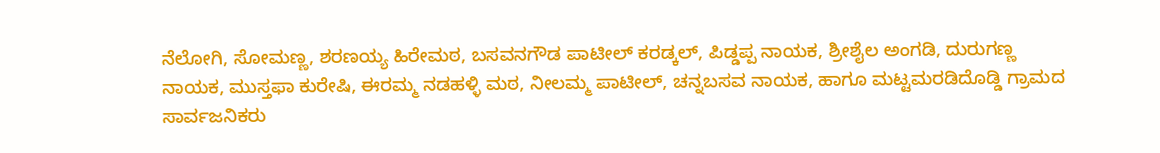ನೆಲೋಗಿ, ಸೋಮಣ್ಣ, ಶರಣಯ್ಯ ಹಿರೇಮಠ, ಬಸವನಗೌಡ ಪಾಟೀಲ್ ಕರಡ್ಕಲ್, ಪಿಡ್ಡಪ್ಪ ನಾಯಕ, ಶ್ರೀಶೈಲ ಅಂಗಡಿ, ದುರುಗಣ್ಣ ನಾಯಕ, ಮುಸ್ತಫಾ ಕುರೇಷಿ, ಈರಮ್ಮ ನಡಹಳ್ಳಿ ಮಠ, ನೀಲಮ್ಮ ಪಾಟೀಲ್, ಚನ್ನಬಸವ ನಾಯಕ, ಹಾಗೂ ಮಟ್ಟಮರಡಿದೊಡ್ಡಿ ಗ್ರಾಮದ ಸಾರ್ವಜನಿಕರು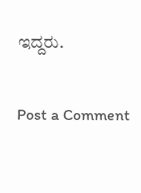ಇದ್ದರು.

Post a Comment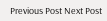Previous Post Next Post